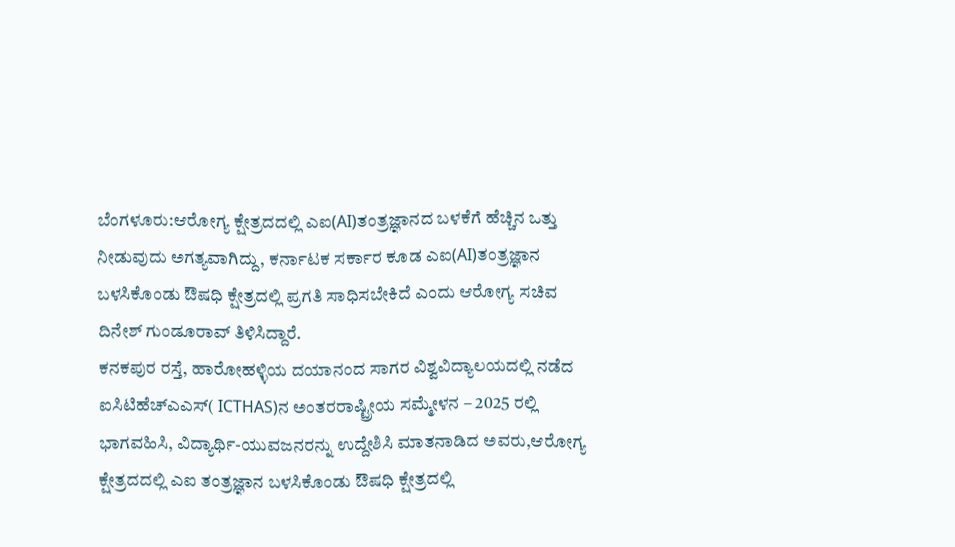ಬೆಂಗಳೂರು:ಆರೋಗ್ಯ ಕ್ಷೇತ್ರದದಲ್ಲಿ ಎಐ(AI)ತಂತ್ರಜ್ಞಾನದ ಬಳಕೆಗೆ ಹೆಚ್ಚಿನ ಒತ್ತು ನೀಡುವುದು ಅಗತ್ಯವಾಗಿದ್ದು, ಕರ್ನಾಟಕ ಸರ್ಕಾರ ಕೂಡ ಎಐ(AI)ತಂತ್ರಜ್ಞಾನ ಬಳಸಿಕೊಂಡು ಔಷಧಿ ಕ್ಷೇತ್ರದಲ್ಲಿ ಪ್ರಗತಿ ಸಾಧಿಸಬೇಕಿದೆ ಎಂದು ಆರೋಗ್ಯ ಸಚಿವ ದಿನೇಶ್ ಗುಂಡೂರಾವ್ ತಿಳಿಸಿದ್ದಾರೆ.
ಕನಕಪುರ ರಸ್ತೆ, ಹಾರೋಹಳ್ಳಿಯ ದಯಾನಂದ ಸಾಗರ ವಿಶ್ವವಿದ್ಯಾಲಯದಲ್ಲಿ ನಡೆದ ಐಸಿಟಿಹೆಚ್ಎಎಸ್( ICTHAS)ನ ಅಂತರರಾಷ್ಟ್ರೀಯ ಸಮ್ಮೇಳನ – 2025 ರಲ್ಲಿ ಭಾಗವಹಿಸಿ, ವಿದ್ಯಾರ್ಥಿ-ಯುವಜನರನ್ನು ಉದ್ದೇಶಿಸಿ ಮಾತನಾಡಿದ ಅವರು,ಆರೋಗ್ಯ ಕ್ಷೇತ್ರದದಲ್ಲಿ ಎಐ ತಂತ್ರಜ್ಞಾನ ಬಳಸಿಕೊಂಡು ಔಷಧಿ ಕ್ಷೇತ್ರದಲ್ಲಿ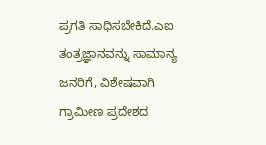ಪ್ರಗತಿ ಸಾಧಿಸಬೇಕಿದೆ.ಎಐ ತಂತ್ರಜ್ಞಾನವನ್ನು ಸಾಮಾನ್ಯ ಜನರಿಗೆ, ವಿಶೇಷವಾಗಿ ಗ್ರಾಮೀಣ ಪ್ರದೇಶದ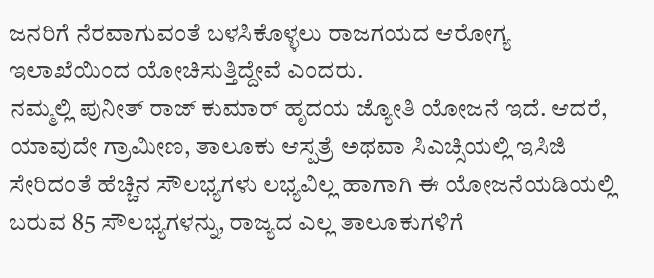ಜನರಿಗೆ ನೆರವಾಗುವಂತೆ ಬಳಸಿಕೊಳ್ಳಲು ರಾಜಗಯದ ಆರೋಗ್ಯ ಇಲಾಖೆಯಿಂದ ಯೋಚಿಸುತ್ತಿದ್ದೇವೆ ಎಂದರು.
ನಮ್ಮಲ್ಲಿ ಪುನೀತ್ ರಾಜ್ ಕುಮಾರ್ ಹೃದಯ ಜ್ಯೋತಿ ಯೋಜನೆ ಇದೆ. ಆದರೆ, ಯಾವುದೇ ಗ್ರಾಮೀಣ, ತಾಲೂಕು ಆಸ್ಪತ್ರೆ ಅಥವಾ ಸಿಎಚ್ಸಿಯಲ್ಲಿ ಇಸಿಜಿ ಸೇರಿದಂತೆ ಹೆಚ್ಚಿನ ಸೌಲಭ್ಯಗಳು ಲಭ್ಯವಿಲ್ಲ ಹಾಗಾಗಿ ಈ ಯೋಜನೆಯಡಿಯಲ್ಲಿ ಬರುವ 85 ಸೌಲಭ್ಯಗಳನ್ನು, ರಾಜ್ಯದ ಎಲ್ಲ ತಾಲೂಕುಗಳಿಗೆ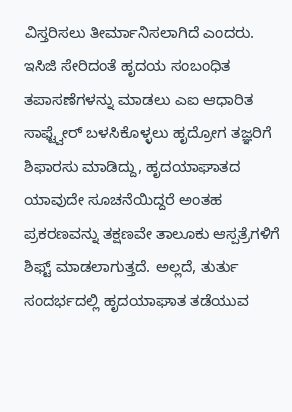ವಿಸ್ತರಿಸಲು ತೀರ್ಮಾನಿಸಲಾಗಿದೆ ಎಂದರು.
ಇಸಿಜಿ ಸೇರಿದಂತೆ ಹೃದಯ ಸಂಬಂಧಿತ ತಪಾಸಣೆಗಳನ್ನು ಮಾಡಲು ಎಐ ಆಧಾರಿತ ಸಾಫ್ಟ್ವೇರ್ ಬಳಸಿಕೊಳ್ಳಲು ಹೃದ್ರೋಗ ತಜ್ಞರಿಗೆ ಶಿಫಾರಸು ಮಾಡಿದ್ದು, ಹೃದಯಾಘಾತದ ಯಾವುದೇ ಸೂಚನೆಯಿದ್ದರೆ ಅಂತಹ ಪ್ರಕರಣವನ್ನು ತಕ್ಷಣವೇ ತಾಲೂಕು ಆಸ್ಪತ್ರೆಗಳಿಗೆ ಶಿಫ್ಟ್ ಮಾಡಲಾಗುತ್ತದೆ. ಅಲ್ಲದೆ, ತುರ್ತು ಸಂದರ್ಭದಲ್ಲಿ ಹೃದಯಾಘಾತ ತಡೆಯುವ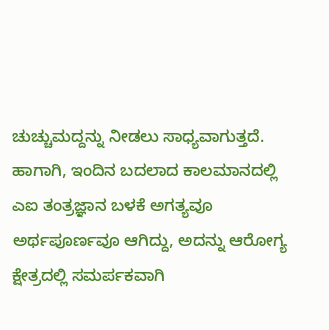ಚುಚ್ಚುಮದ್ದನ್ನು ನೀಡಲು ಸಾಧ್ಯವಾಗುತ್ತದೆ. ಹಾಗಾಗಿ, ಇಂದಿನ ಬದಲಾದ ಕಾಲಮಾನದಲ್ಲಿ ಎಐ ತಂತ್ರಜ್ಞಾನ ಬಳಕೆ ಅಗತ್ಯವೂ ಅರ್ಥಪೂರ್ಣವೂ ಆಗಿದ್ದು, ಅದನ್ನು ಆರೋಗ್ಯ ಕ್ಷೇತ್ರದಲ್ಲಿ ಸಮರ್ಪಕವಾಗಿ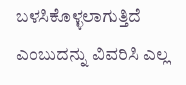ಬಳಸಿಕೊಳ್ಳಲಾಗುತ್ತಿದೆ ಎಂಬುದನ್ನು ವಿವರಿಸಿ ಎಲ್ಲ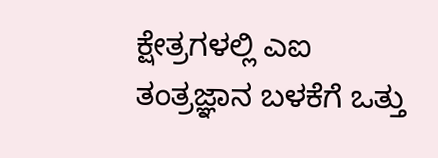ಕ್ಷೇತ್ರಗಳಲ್ಲಿ ಎಐ ತಂತ್ರಜ್ಞಾನ ಬಳಕೆಗೆ ಒತ್ತು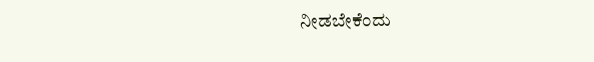ನೀಡಬೇಕೆಂದು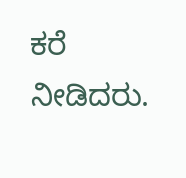ಕರೆ ನೀಡಿದರು.